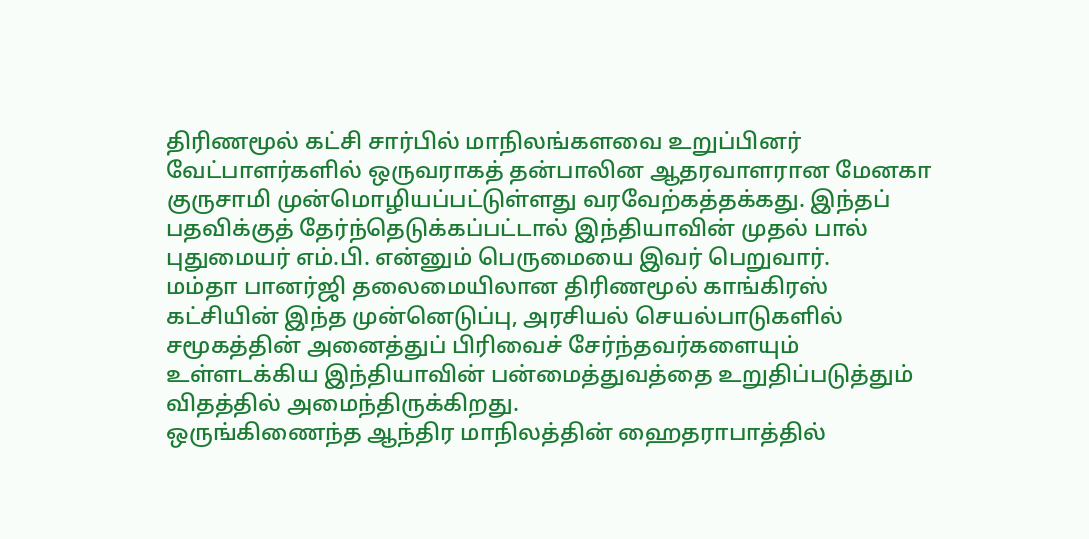திரிணமூல் கட்சி சார்பில் மாநிலங்களவை உறுப்பினர் வேட்பாளர்களில் ஒருவராகத் தன்பாலின ஆதரவாளரான மேனகா குருசாமி முன்மொழியப்பட்டுள்ளது வரவேற்கத்தக்கது. இந்தப் பதவிக்குத் தேர்ந்தெடுக்கப்பட்டால் இந்தியாவின் முதல் பால் புதுமையர் எம்.பி. என்னும் பெருமையை இவர் பெறுவார்.
மம்தா பானர்ஜி தலைமையிலான திரிணமூல் காங்கிரஸ் கட்சியின் இந்த முன்னெடுப்பு, அரசியல் செயல்பாடுகளில் சமூகத்தின் அனைத்துப் பிரிவைச் சேர்ந்தவர்களையும் உள்ளடக்கிய இந்தியாவின் பன்மைத்துவத்தை உறுதிப்படுத்தும் விதத்தில் அமைந்திருக்கிறது.
ஒருங்கிணைந்த ஆந்திர மாநிலத்தின் ஹைதராபாத்தில்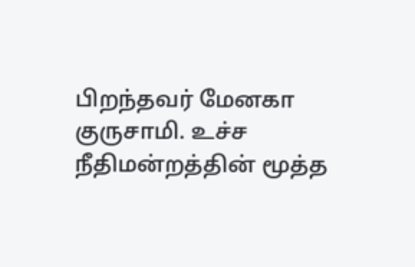பிறந்தவர் மேனகா குருசாமி. உச்ச நீதிமன்றத்தின் மூத்த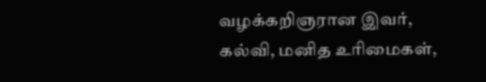வழக்கறிஞரான இவர், கல்வி, மனித உரிமைகள்,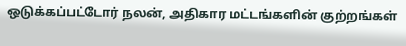ஒடுக்கப்பட்டோர் நலன், அதிகார மட்டங்களின் குற்றங்கள்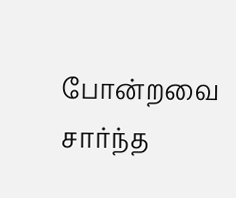போன்றவை சார்ந்த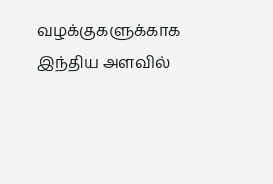வழக்குகளுக்காக இந்திய அளவில்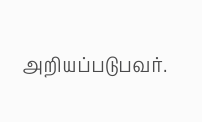அறியப்படுபவர்.